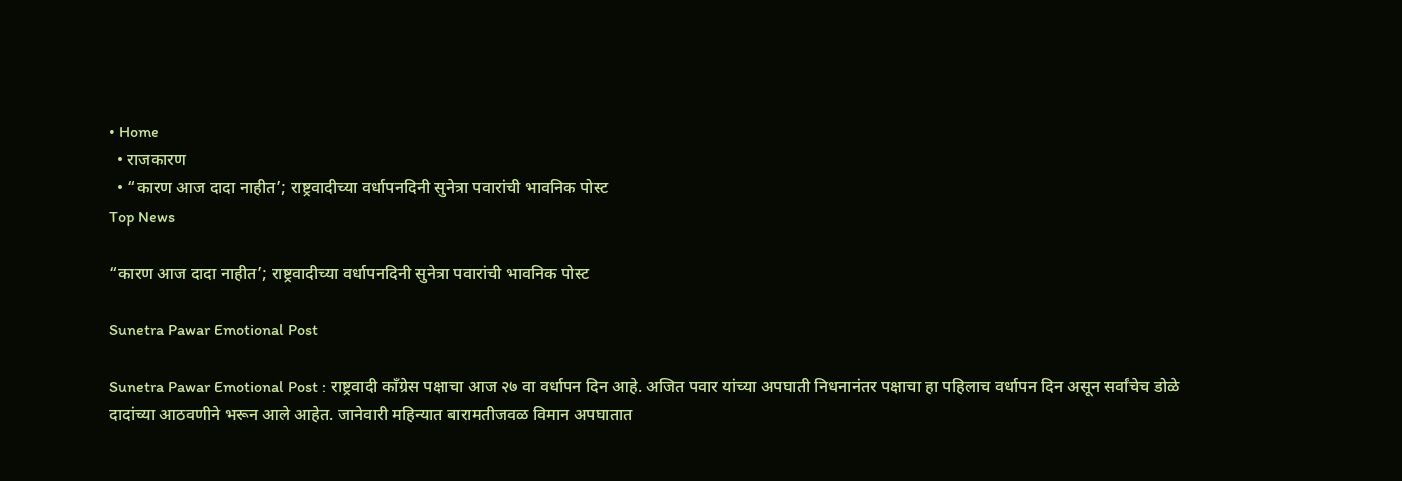• Home
  • राजकारण
  • “कारण आज दादा नाहीत’; राष्ट्रवादीच्या वर्धापनदिनी सुनेत्रा पवारांची भावनिक पोस्ट
Top News

“कारण आज दादा नाहीत’; राष्ट्रवादीच्या वर्धापनदिनी सुनेत्रा पवारांची भावनिक पोस्ट

Sunetra Pawar Emotional Post

Sunetra Pawar Emotional Post : राष्ट्रवादी काँग्रेस पक्षाचा आज २७ वा वर्धापन दिन आहे. अजित पवार यांच्या अपघाती निधनानंतर पक्षाचा हा पहिलाच वर्धापन दिन असून सर्वांचेच डोळे दादांच्या आठवणीने भरून आले आहेत. जानेवारी महिन्यात बारामतीजवळ विमान अपघातात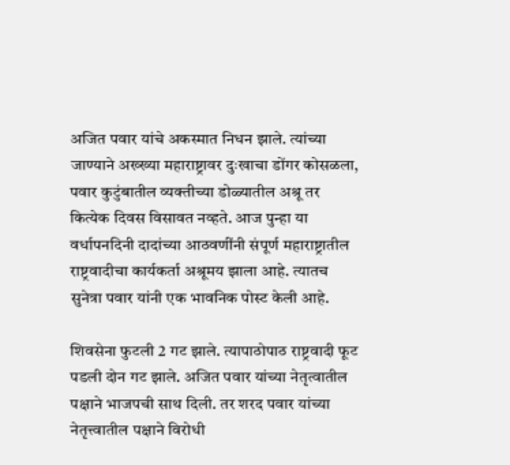अजित पवार यांचे अकस्मात निधन झाले. त्यांच्या जाण्याने अख्ख्या महाराष्ट्रावर दुःखाचा डोंगर कोसळला, पवार कुटुंबातील व्यक्तीच्या डोळ्यातील अश्रू तर कित्येक दिवस विसावत नव्हते. आज पुन्हा या वर्धापनदिनी दादांच्या आठवणींनी संपूर्ण महाराष्ट्रातील राष्ट्रवादीचा कार्यकर्ता अश्रूमय झाला आहे. त्यातच सुनेत्रा पवार यांनी एक भावनिक पोस्ट केली आहे.

शिवसेना फुटली 2 गट झाले. त्यापाठोपाठ राष्ट्रवादी फूट पडली दोन गट झाले. अजित पवार यांच्या नेतृत्वातील पक्षाने भाजपची साथ दिली. तर शरद पवार यांच्या नेतृत्त्वातील पक्षाने विरोधी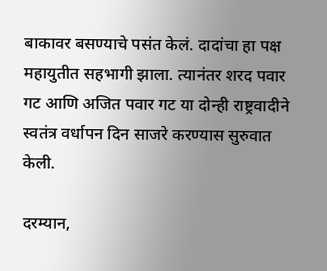बाकावर बसण्याचे पसंत केलं. दादांचा हा पक्ष महायुतीत सहभागी झाला. त्यानंतर शरद पवार गट आणि अजित पवार गट या दोन्ही राष्ट्रवादीने स्वतंत्र वर्धापन दिन साजरे करण्यास सुरुवात केली.

दरम्यान,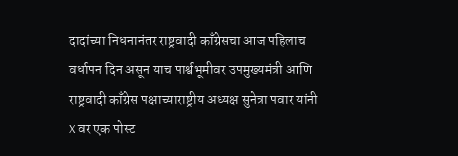दादांच्या निधनानंतर राष्ट्रवादी काँग्रेसचा आज पहिलाच वर्धापन दिन असून याच पार्श्वभूमीवर उपमुख्यमंत्री आणि राष्ट्रवादी काँग्रेस पक्षाच्याराष्ट्रीय अध्यक्ष सुनेत्रा पवार यांनी X वर एक पोस्ट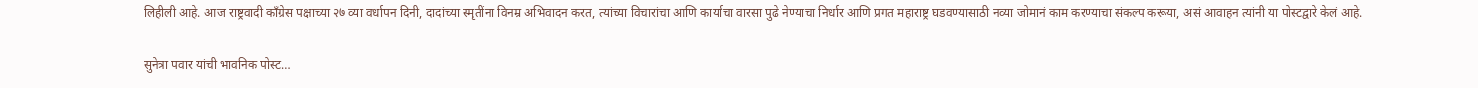लिहीली आहे. आज राष्ट्रवादी काँग्रेस पक्षाच्या २७ व्या वर्धापन दिनी, दादांच्या स्मृतींना विनम्र अभिवादन करत, त्यांच्या विचारांचा आणि कार्याचा वारसा पुढे नेण्याचा निर्धार आणि प्रगत महाराष्ट्र घडवण्यासाठी नव्या जोमानं काम करण्याचा संकल्प करूया, असं आवाहन त्यांनी या पोस्टद्वारे केलं आहे.

सुनेत्रा पवार यांची भावनिक पोस्ट…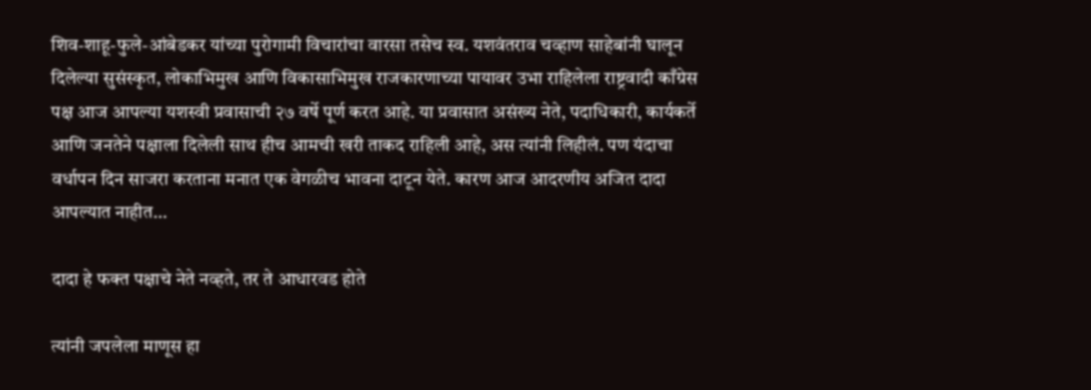शिव-शाहू-फुले-आंबेडकर यांच्या पुरोगामी विचारांचा वारसा तसेच स्व. यशवंतराव चव्हाण साहेबांनी घालून दिलेल्या सुसंस्कृत, लोकाभिमुख आणि विकासाभिमुख राजकारणाच्या पायावर उभा राहिलेला राष्ट्रवादी काँग्रेस पक्ष आज आपल्या यशस्वी प्रवासाची २७ वर्षे पूर्ण करत आहे. या प्रवासात असंख्य नेते, पदाधिकारी, कार्यकर्ते आणि जनतेने पक्षाला दिलेली साथ हीच आमची खरी ताकद राहिली आहे, अस त्यांनी लिहीलं. पण यंदाचा वर्धापन दिन साजरा करताना मनात एक वेगळीच भावना दाटून येते. कारण आज आदरणीय अजित दादा आपल्यात नाहीत…

दादा हे फक्त पक्षाचे नेते नव्हते, तर ते आधारवड होते

त्यांनी जपलेला माणूस हा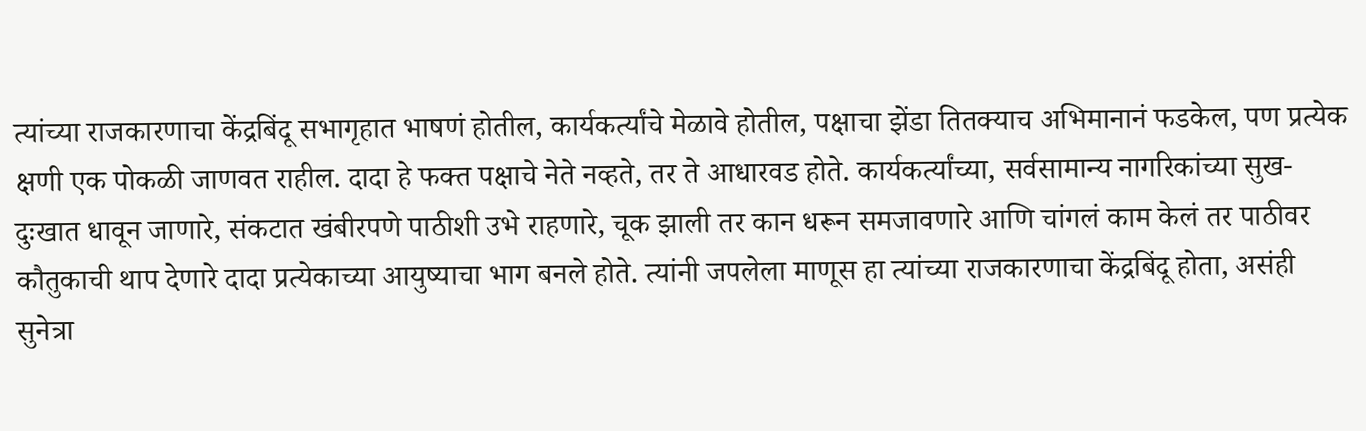त्यांच्या राजकारणाचा केंद्रबिंदू सभागृहात भाषणं होतील, कार्यकर्त्यांचे मेळावे होतील, पक्षाचा झेंडा तितक्याच अभिमानानं फडकेल, पण प्रत्येक क्षणी एक पोकळी जाणवत राहील. दादा हे फक्त पक्षाचे नेते नव्हते, तर ते आधारवड होते. कार्यकर्त्यांच्या, सर्वसामान्य नागरिकांच्या सुख-दुःखात धावून जाणारे, संकटात खंबीरपणे पाठीशी उभे राहणारे, चूक झाली तर कान धरून समजावणारे आणि चांगलं काम केलं तर पाठीवर कौतुकाची थाप देणारे दादा प्रत्येकाच्या आयुष्याचा भाग बनले होते. त्यांनी जपलेला माणूस हा त्यांच्या राजकारणाचा केंद्रबिंदू होता, असंही सुनेत्रा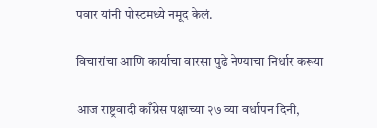पवार यांनी पोस्टमध्ये नमूद केलं.

विचारांचा आणि कार्याचा वारसा पुढे नेण्याचा निर्धार करूया

आज राष्ट्रवादी काँग्रेस पक्षाच्या २७ व्या वर्धापन दिनी,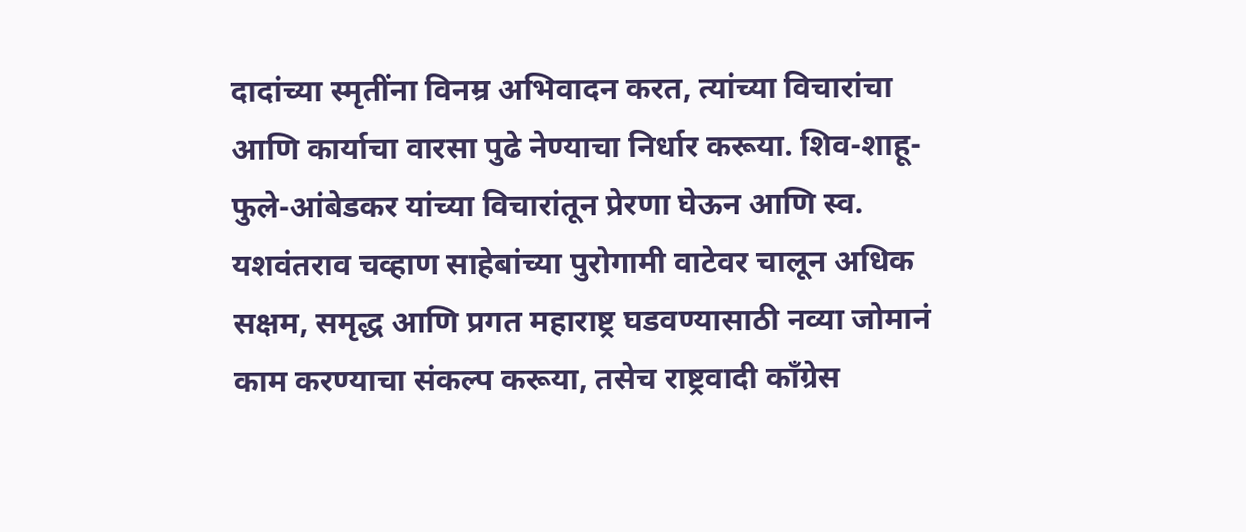दादांच्या स्मृतींना विनम्र अभिवादन करत, त्यांच्या विचारांचा आणि कार्याचा वारसा पुढे नेण्याचा निर्धार करूया. शिव-शाहू-फुले-आंबेडकर यांच्या विचारांतून प्रेरणा घेऊन आणि स्व. यशवंतराव चव्हाण साहेबांच्या पुरोगामी वाटेवर चालून अधिक सक्षम, समृद्ध आणि प्रगत महाराष्ट्र घडवण्यासाठी नव्या जोमानं काम करण्याचा संकल्प करूया, तसेच राष्ट्रवादी काँग्रेस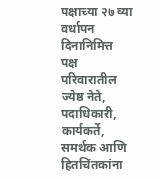पक्षाच्या २७ व्या वर्धापन दिनानिमित्त पक्ष परिवारातील ज्येष्ठ नेते, पदाधिकारी, कार्यकर्ते, समर्थक आणि हितचिंतकांना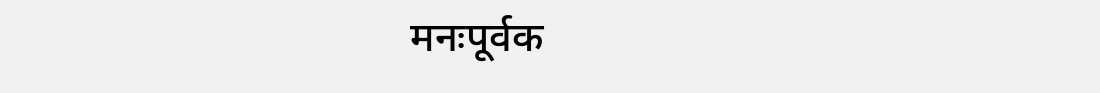मनःपूर्वक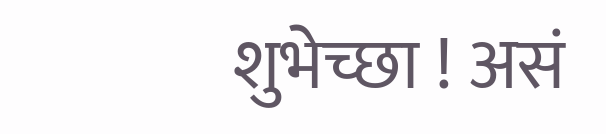शुभेच्छा ! असं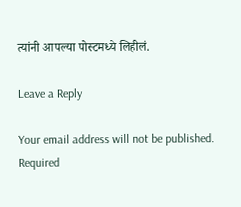त्यांनी आपल्या पोस्टमध्ये लिहीलं.

Leave a Reply

Your email address will not be published. Required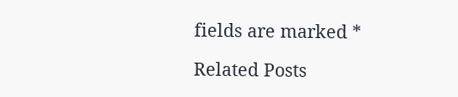fields are marked *

Related Posts